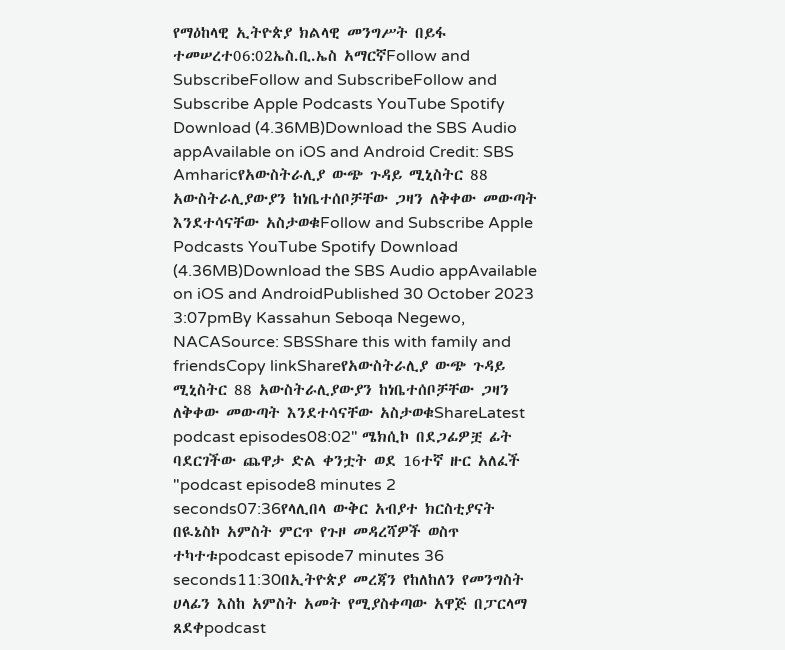የማዕከላዊ ኢትዮጵያ ክልላዊ መንግሥት በይፋ ተመሠረተ06:02ኤስ.ቢ.ኤስ አማርኛFollow and SubscribeFollow and SubscribeFollow and Subscribe Apple Podcasts YouTube Spotify Download (4.36MB)Download the SBS Audio appAvailable on iOS and Android Credit: SBS Amharicየአውስትራሊያ ውጭ ጉዳይ ሚኒስትር 88 አውስትራሊያውያን ከነቤተሰቦቻቸው ጋዛን ለቅቀው መውጣት እንደተሳናቸው አስታወቁFollow and Subscribe Apple Podcasts YouTube Spotify Download (4.36MB)Download the SBS Audio appAvailable on iOS and AndroidPublished 30 October 2023 3:07pmBy Kassahun Seboqa Negewo, NACASource: SBSShare this with family and friendsCopy linkShareየአውስትራሊያ ውጭ ጉዳይ ሚኒስትር 88 አውስትራሊያውያን ከነቤተሰቦቻቸው ጋዛን ለቅቀው መውጣት እንደተሳናቸው አስታወቁShareLatest podcast episodes08:02" ሜክሲኮ በደጋፊዎቿ ፊት ባደርገችው ጨዋታ ድል ቀንቷት ወደ 16ተኛ ዙር አለፈች "podcast episode8 minutes 2 seconds07:36የላሊበላ ውቅር አብያተ ክርስቲያናት በዪኔስኮ አምስት ምርጥ የጉዞ መዳረሻዎች ወስጥ ተካተቱpodcast episode7 minutes 36 seconds11:30በኢትዮጵያ መረጃን የከለከለን የመንግስት ሀላፊን እስከ አምስት አመት የሚያስቀጣው አዋጅ በፓርላማ ጸደቀpodcast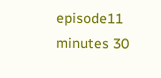episode11 minutes 30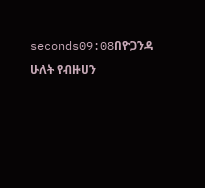seconds09:08በዮጋንዳ ሁለት የብዙሀን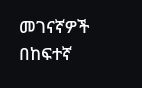መገናኛዎች በከፍተኛ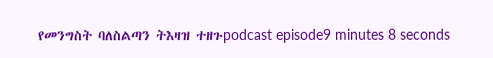የመንግስት ባለስልጣን ትእዛዝ ተዘጉpodcast episode9 minutes 8 seconds